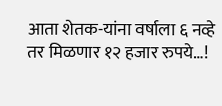आता शेतक-यांना वर्षाला ६ नव्हे तर मिळणार १२ हजार रुपये…!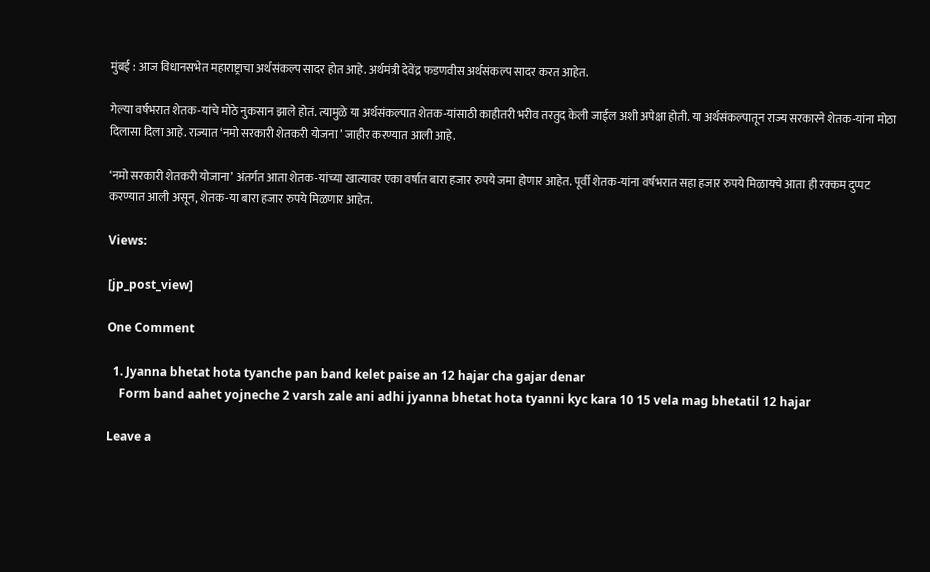मुंबई : आज विधानसभेत महाराष्ट्राचा अर्थसंकल्प सादर होत आहे. अर्थमंत्री देवेंद्र फडणवीस अर्थसंकल्प सादर करत आहेत.

गेल्या वर्षभरात शेतक-यांचे मोठे नुकसान झाले होतं. त्यामुळे या अर्थसंकल्पात शेतक-यांसाठी काहीतरी भरीव तरतुद केली जाईल अशी अपेक्षा होती. या अर्थसंकल्पातून राज्य सरकारने शेतक-यांना मोठा दिलासा दिला आहे. राज्यात ‘नमो सरकारी शेतकरी योजना ’ जाहीर करण्यात आली आहे.

‘नमो सरकारी शेतकरी योजाना’ अंतर्गत आता शेतक-यांच्या खात्यावर एका वर्षात बारा हजार रुपये जमा होणार आहेत. पूर्वी शेतक-यांना वर्षभरात सहा हजार रुपये मिळायचे आता ही रक्कम दुप्पट करण्यात आली असून, शेतक-या बारा हजार रुपये मिळणार आहेत.

Views:

[jp_post_view]

One Comment

  1. Jyanna bhetat hota tyanche pan band kelet paise an 12 hajar cha gajar denar
    Form band aahet yojneche 2 varsh zale ani adhi jyanna bhetat hota tyanni kyc kara 10 15 vela mag bhetatil 12 hajar

Leave a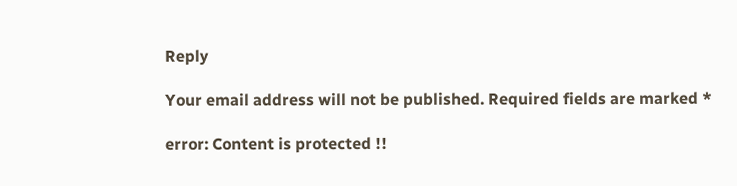Reply

Your email address will not be published. Required fields are marked *

error: Content is protected !!